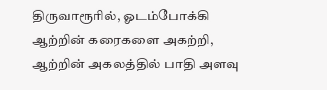திருவாரூரில், ஓடம்போக்கி ஆற்றின் கரைகளை அகற்றி, ஆற்றின் அகலத்தில் பாதி அளவு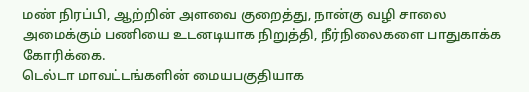மண் நிரப்பி, ஆற்றின் அளவை குறைத்து, நான்கு வழி சாலை அமைக்கும் பணியை உடனடியாக நிறுத்தி, நீர்நிலைகளை பாதுகாக்க கோரிக்கை.
டெல்டா மாவட்டங்களின் மையபகுதியாக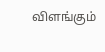விளங்கும்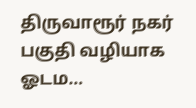திருவாரூர் நகர் பகுதி வழியாக ஓடம…